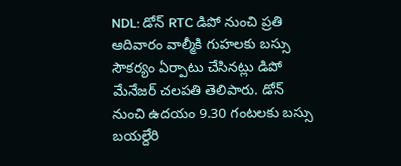NDL: డోన్ RTC డిపో నుంచి ప్రతి ఆదివారం వాల్మీకి గుహలకు బస్సు సౌకర్యం ఏర్పాటు చేసినట్లు డిపో మేనేజర్ చలపతి తెలిపారు. డోన్ నుంచి ఉదయం 9.30 గంటలకు బస్సు బయల్దేరి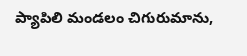ప్యాపిలి మండలం చిగురుమాను,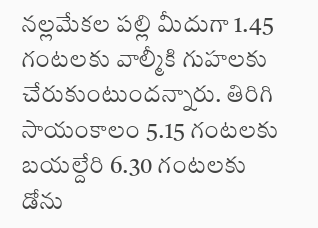నల్లమేకల పల్లి మీదుగా 1.45 గంటలకు వాల్మీకి గుహలకు చేరుకుంటుందన్నారు. తిరిగి సాయంకాలం 5.15 గంటలకు బయల్దేరి 6.30 గంటలకు డోను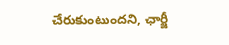చేరుకుంటుందని, ఛార్జీ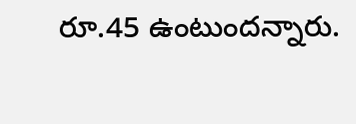రూ.45 ఉంటుందన్నారు.